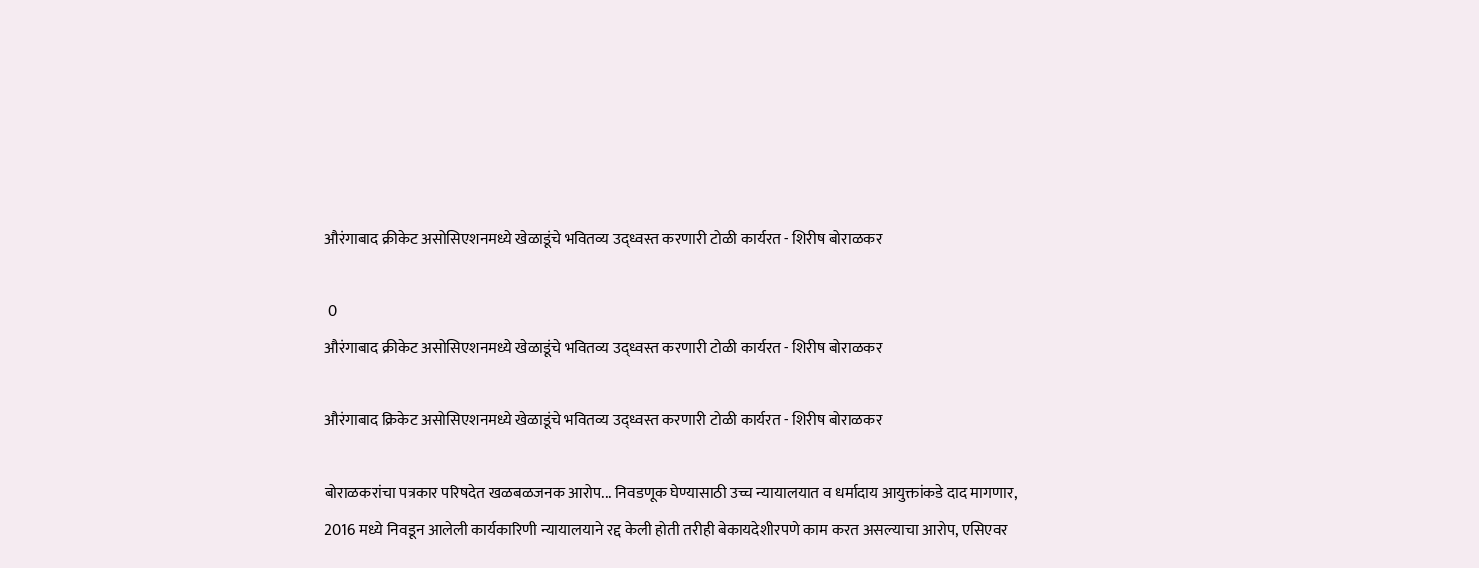औरंगाबाद क्रीकेट असोसिएशनमध्ये खेळाडूंचे भवितव्य उद्ध्वस्त करणारी टोळी कार्यरत - शिरीष बोराळकर

 0
औरंगाबाद क्रीकेट असोसिएशनमध्ये खेळाडूंचे भवितव्य उद्ध्वस्त करणारी टोळी कार्यरत - शिरीष बोराळकर

औरंगाबाद क्रिकेट असोसिएशनमध्ये खेळाडूंचे भवितव्य उद्ध्वस्त करणारी टोळी कार्यरत - शिरीष बोराळकर

बोराळकरांचा पत्रकार परिषदेत खळबळजनक आरोप... निवडणूक घेण्यासाठी उच्च न्यायालयात व धर्मादाय आयुक्तांकडे दाद मागणार, 2016 मध्ये निवडून आलेली कार्यकारिणी न्यायालयाने रद्द केली होती तरीही बेकायदेशीरपणे काम करत असल्याचा आरोप, एसिएवर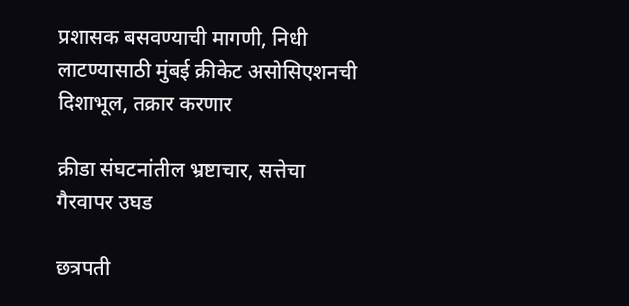प्रशासक बसवण्याची मागणी, निधी लाटण्यासाठी मुंबई क्रीकेट असोसिएशनची दिशाभूल, तक्रार करणार

क्रीडा संघटनांतील भ्रष्टाचार, सत्तेचा गैरवापर उघड

छत्रपती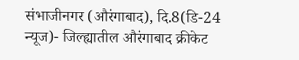संभाजीनगर (औरंगाबाद), दि.8(डि-24 न्यूज)- जिल्ह्यातील औरंगाबाद क्रीकेट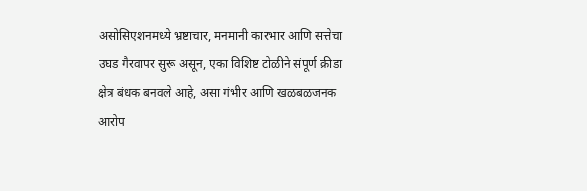असोसिएशनमध्ये भ्रष्टाचार, मनमानी कारभार आणि सत्तेचा उघड गैरवापर सुरू असून, एका विशिष्ट टोळीने संपूर्ण क्रीडा क्षेत्र बंधक बनवले आहे, असा गंभीर आणि खळबळजनक आरोप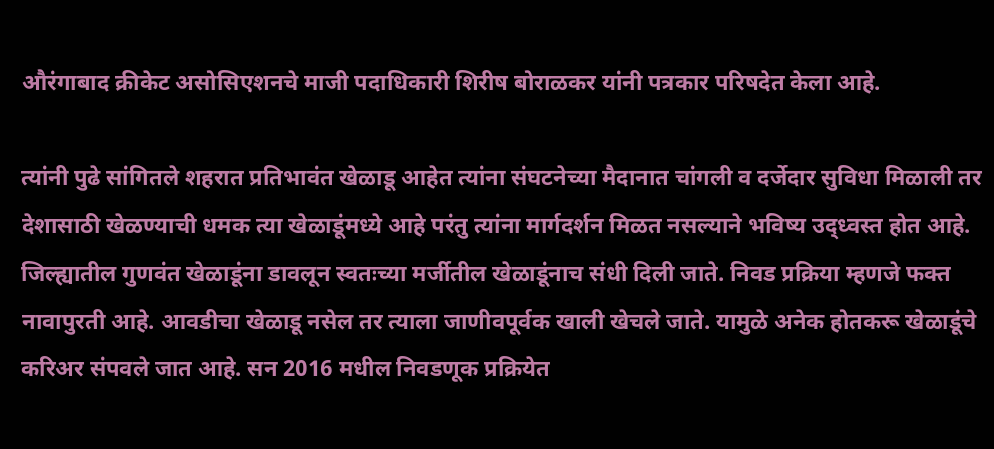औरंगाबाद क्रीकेट असोसिएशनचे माजी पदाधिकारी शिरीष बोराळकर यांनी पत्रकार परिषदेत केला आहे.

त्यांनी पुढे सांगितले शहरात प्रतिभावंत खेळाडू आहेत त्यांना संघटनेच्या मैदानात चांगली व दर्जेदार सुविधा मिळाली तर देशासाठी खेळण्याची धमक त्या खेळाडूंमध्ये आहे परंतु त्यांना मार्गदर्शन मिळत नसल्याने भविष्य उद्ध्वस्त होत आहे. जिल्ह्यातील गुणवंत खेळाडूंना डावलून स्वतःच्या मर्जीतील खेळाडूंनाच संधी दिली जाते. निवड प्रक्रिया म्हणजे फक्त नावापुरती आहे. आवडीचा खेळाडू नसेल तर त्याला जाणीवपूर्वक खाली खेचले जाते. यामुळे अनेक होतकरू खेळाडूंचे करिअर संपवले जात आहे. सन 2016 मधील निवडणूक प्रक्रियेत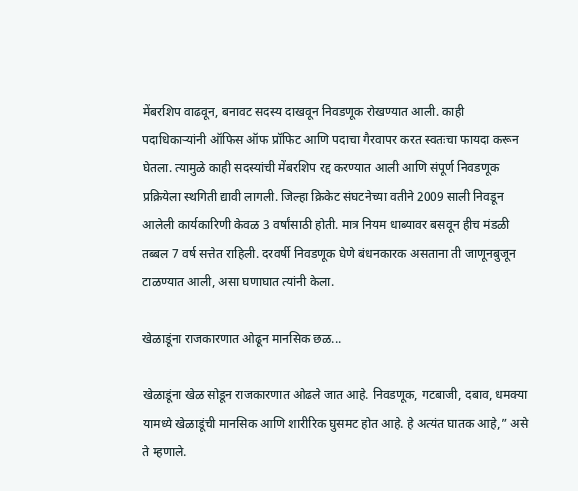मेंबरशिप वाढवून, बनावट सदस्य दाखवून निवडणूक रोखण्यात आली. काही पदाधिकाऱ्यांनी ऑफिस ऑफ प्रॉफिट आणि पदाचा गैरवापर करत स्वतःचा फायदा करून घेतला. त्यामुळे काही सदस्यांची मेंबरशिप रद्द करण्यात आली आणि संपूर्ण निवडणूक प्रक्रियेला स्थगिती द्यावी लागली. जिल्हा क्रिकेट संघटनेच्या वतीने 2009 साली निवडून आलेली कार्यकारिणी केवळ 3 वर्षांसाठी होती. मात्र नियम धाब्यावर बसवून हीच मंडळी तब्बल 7 वर्ष सत्तेत राहिली. दरवर्षी निवडणूक घेणे बंधनकारक असताना ती जाणूनबुजून टाळण्यात आली, असा घणाघात त्यांनी केला.

खेळाडूंना राजकारणात ओढून मानसिक छळ...

खेळाडूंना खेळ सोडून राजकारणात ओढले जात आहे. निवडणूक, गटबाजी, दबाव, धमक्या यामध्ये खेळाडूंची मानसिक आणि शारीरिक घुसमट होत आहे. हे अत्यंत घातक आहे,” असे ते म्हणाले.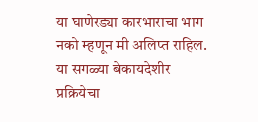या घाणेरड्या कारभाराचा भाग नको म्हणून मी अलिप्त राहिल. या सगळ्या बेकायदेशीर प्रक्रियेचा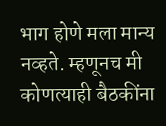भाग होणे मला मान्य नव्हते. म्हणूनच मी कोणत्याही बैठकींना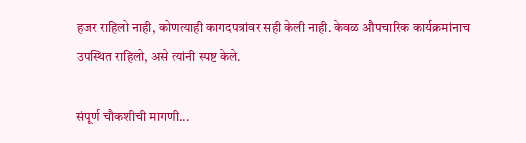हजर राहिलो नाही, कोणत्याही कागदपत्रांवर सही केली नाही. केवळ औपचारिक कार्यक्रमांनाच उपस्थित राहिलो, असे त्यांनी स्पष्ट केले.

संपूर्ण चौकशीची मागणी...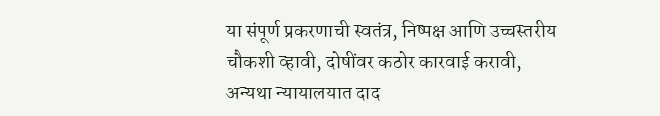या संपूर्ण प्रकरणाची स्वतंत्र, निष्पक्ष आणि उच्चस्तरीय चौकशी व्हावी, दोषींवर कठोर कारवाई करावी, अन्यथा न्यायालयात दाद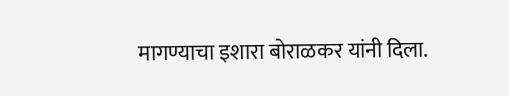मागण्याचा इशारा बोराळकर यांनी दिला.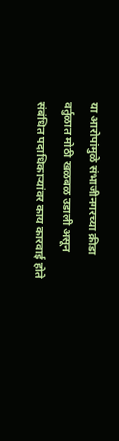या आरोपांमुळे संभाजीनगरच्या क्रीडा वर्तुळात मोठी खळबळ उडाली असून संबंधित पदाधिकाऱ्यांवर काय कारवाई होते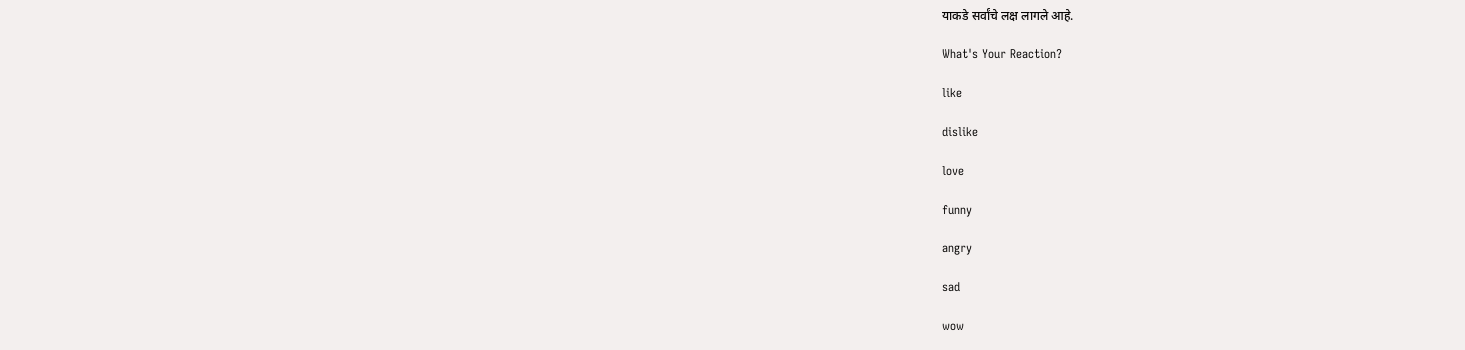याकडे सर्वांचे लक्ष लागले आहे.

What's Your Reaction?

like

dislike

love

funny

angry

sad

wow